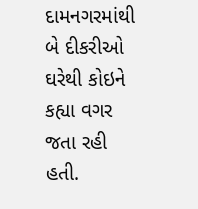દામનગરમાંથી બે દીકરીઓ ઘરેથી કોઇને કહ્યા વગર જતા રહી હતી.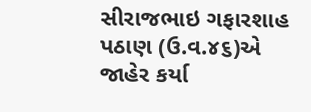સીરાજભાઇ ગફારશાહ પઠાણ (ઉ.વ.૪૬)એ જાહેર કર્યા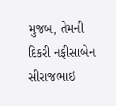મુજબ, તેમની દિકરી નફીસાબેન સીરાજભાઇ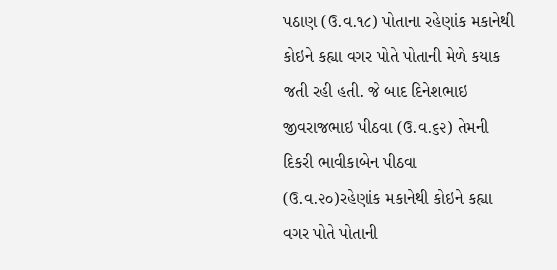પઠાણ (ઉ.વ.૧૮) પોતાના રહેણાંક મકાનેથી કોઇને કહ્યા વગર પોતે પોતાની મેળે કયાક જતી રહી હતી. જે બાદ દિનેશભાઇ જીવરાજભાઇ પીઠવા (ઉ.વ.૬૨) તેમની દિકરી ભાવીકાબેન પીઠવા (ઉ.વ.૨૦)રહેણાંક મકાનેથી કોઇને કહ્યા વગર પોતે પોતાની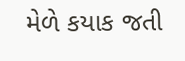મેળે કયાક જતી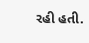રહી હતી.